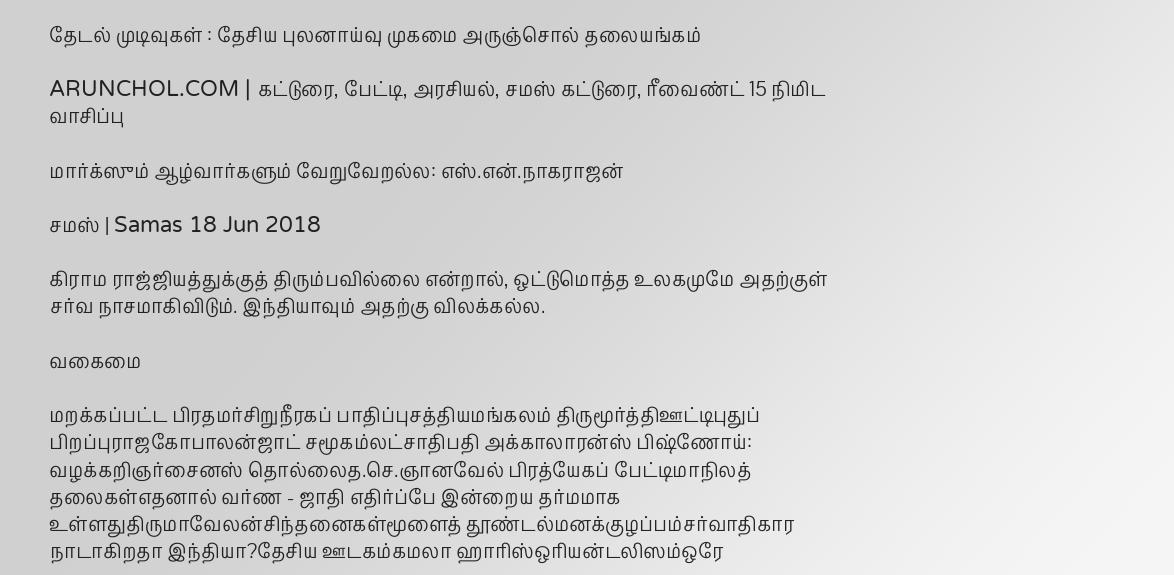தேடல் முடிவுகள் : தேசிய புலனாய்வு முகமை அருஞ்சொல் தலையங்கம்

ARUNCHOL.COM | கட்டுரை, பேட்டி, அரசியல், சமஸ் கட்டுரை, ரீவைண்ட் 15 நிமிட வாசிப்பு

மார்க்ஸும் ஆழ்வார்களும் வேறுவேறல்ல: எஸ்.என்.நாகராஜன்

சமஸ் | Samas 18 Jun 2018

கிராம ராஜ்ஜியத்துக்குத் திரும்பவில்லை என்றால், ஒட்டுமொத்த உலகமுமே அதற்குள் சர்வ நாசமாகிவிடும். இந்தியாவும் அதற்கு விலக்கல்ல.

வகைமை

மறக்கப்பட்ட பிரதமர்சிறுநீரகப் பாதிப்புசத்தியமங்கலம் திருமூர்த்திஊட்டிபுதுப் பிறப்புராஜகோபாலன்ஜாட் சமூகம்லட்சாதிபதி அக்காலாரன்ஸ் பிஷ்ணோய்: வழக்கறிஞர்சைனஸ் தொல்லைத.செ.ஞானவேல் பிரத்யேகப் பேட்டிமாநிலத் தலைகள்எதனால் வர்ண - ஜாதி எதிர்ப்பே இன்றைய தர்மமாக உள்ளதுதிருமாவேலன்சிந்தனைகள்மூளைத் தூண்டல்மனக்குழப்பம்சர்வாதிகார நாடாகிறதா இந்தியா?தேசிய ஊடகம்கமலா ஹாரிஸ்ஒரியன்டலிஸம்ஒரே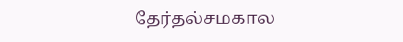தேர்தல்சமகால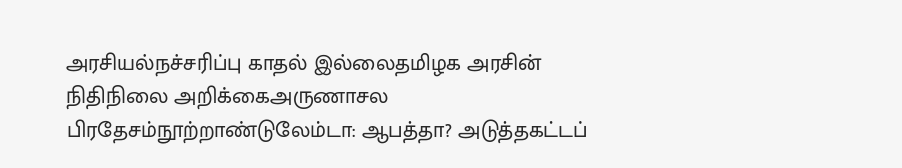அரசியல்நச்சரிப்பு காதல் இல்லைதமிழக அரசின் நிதிநிலை அறிக்கைஅருணாசல பிரதேசம்நூற்றாண்டுலேம்டா: ஆபத்தா? அடுத்தகட்டப்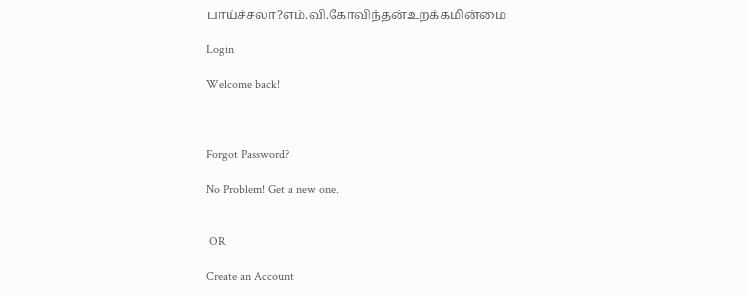பாய்ச்சலா?எம்.வி.கோவிந்தன்உறக்கமின்மை

Login

Welcome back!



Forgot Password?

No Problem! Get a new one.


 OR

Create an Account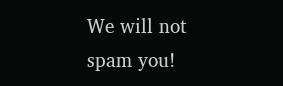We will not spam you!